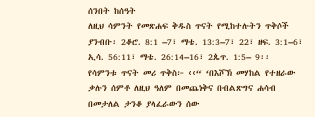ሰንበት ከሰዓት
ለዚህ ሳምንት የመጽሐፍ ቅዱስ ጥናት የሚከተሉትን ጥቅሶች ያንብቡ፡ 2ቆሮ. 8:1 –7፣ ማቴ. 13:3–7፣ 22፣ ዘፍ. 3:1–6፣ ኢሳ. 56:11፣ ማቴ. 26:14–16፣ 2ጴጥ. 1:5– 9፡፡
የሳምንቱ ጥናት መሪ ጥቅስ፦ ‹‹“ ‘በእሾኽ መሃከል የተዘራው ቃሉን ሰምቶ ለዚህ ዓለም በመጨነቅና በብልጽግና ሐሳብ በመታለል ታንቆ ያላፈራውን ሰው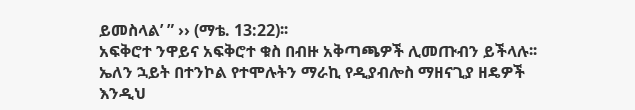ይመስላል’ ” ›› (ማቴ. 13:22)፡፡
አፍቅሮተ ንዋይና አፍቅሮተ ቁስ በብዙ አቅጣጫዎች ሊመጡብን ይችላሉ፡፡ ኤለን ኋይት በተንኮል የተሞሉትን ማራኪ የዲያብሎስ ማዘናጊያ ዘዴዎች እንዲህ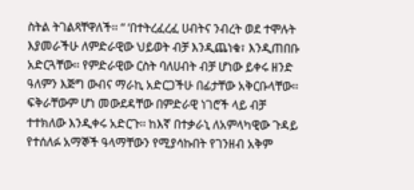ስትል ትገልጻቸዋለች፡፡ “ ‘በተትረፈረፈ ሀብትና ንብረት ወደ ተሞሉት እያመራችሁ ለምድራዊው ህይወት ብቻ እንዲጨነቁ፣ እንዲጠበቡ አድርጓቸው፡፡ የምድራዊው ርስት ባለሀብት ብቻ ሆነው ይቀሩ ዘንድ ዓለምን እጅግ ውብና ማራኪ አድርጋችሁ በፊታቸው አቅርቡላቸው፡፡ ፍቅራቸውም ሆነ መውደዳቸው በምድራዊ ነገሮች ላይ ብቻ ተተክለው እንዲቀሩ አድርጉ፡፡ ከእኛ በተቃራኒ ለአምላካዊው ጉዳይ የተሰለፉ አማኞች ዓላማቸውን የሚያሳኩበት የገንዘብ አቅም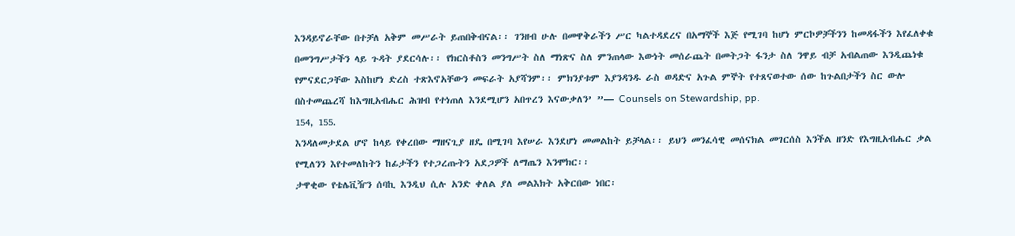እንዳይኖራቸው በተቻለ አቅም መሥራት ይጠበቅብናል፡፡ ገንዘብ ሁሉ በመዋቅራችን ሥር ካልተዳደረና በአማኞች እጅ የሚገባ ከሆነ ምርኮዎቻችንን ከመዳፋችን እየፈለቀቁ በመንግሥታችን ላይ ጉዳት ያደርሳሉ፡፡ የክርስቶስን መንግሥት ስለ ማነጽና ስለ ምንጠላው እውነት መሰራጨት በመትጋት ፋንታ ስለ ንዋይ ብቻ አብልጠው እንዲጨነቁ የምናደርጋቸው እስከሆነ ድረስ ተጽእኖአቸውን መፍራት አያሻንም፡፡ ምክንያቱም እያንዳንዱ ራስ ወዳድና አጉል ምኞት የተጸናወተው ሰው ከጉልበታችን ስር ውሎ በስተመጨረሻ ከእግዚአብሔር ሕዝብ የተነጠለ እንደሚሆን አበጥረን እናውቃለን’ ”— Counsels on Stewardship, pp.
154, 155.
እንዳለመታደል ሆኖ ከላይ የቀረበው ማዘናጊያ ዘዴ በሚገባ እየሠራ እንደሆነ መመልከት ይቻላል፡፡ ይህን መንፈሳዊ መሰናክል መገርሰስ እንችል ዘንድ የእግዚአብሔር ቃል የሚለንን እየተመለከትን ከፊታችን የተጋረጡትን አደጋዎች ለማጤን እንሞክር፡፡
ታዋቂው የቴሌቪዥን ሰባኪ እንዲህ ሲሉ አንድ ቀለል ያለ መልእክት አቅርበው ነበር፡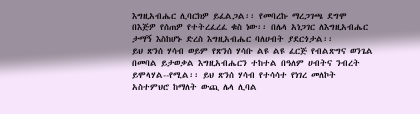እግዚአብሔር ሊባርክዎ ይፈልጋል፡፡ የመባረኩ ማረጋገጫ ደግሞ በእጅዎ የሰጠዎ የተትረፈረፈ ቁስ ነው፡፡ በሌላ አነጋገር ለእግዚአብሔር ታማኝ እስከሆኑ ድረስ እግዚአብሔር ባለሀብት ያደርጎታል፡፡
ይህ ጽንሰ ሃሳብ ወይም የጽንሰ ሃሳቡ ልዩ ልዩ ፈርጅ የብልጽግና ወንጌል በመባል ይታወቃል እግዚአብሔርን ተከተል በዓለም ሀብትና ንብረት ይሞላሃል--የሚል፡፡ ይህ ጽንሰ ሃሳብ የተሳሳተ የነገረ መለኮት አስተምህሮ ከማለት ውጪ ሌላ ሊባል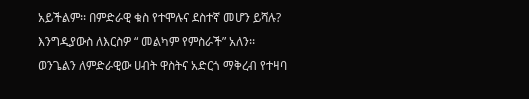አይችልም፡፡ በምድራዊ ቁስ የተሞሉና ደስተኛ መሆን ይሻሉ? እንግዲያውስ ለእርስዎ “ መልካም የምስራች” አለን፡፡
ወንጌልን ለምድራዊው ሀብት ዋስትና አድርጎ ማቅረብ የተዛባ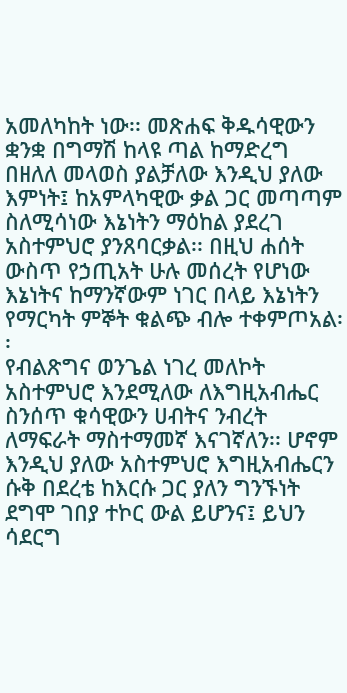አመለካከት ነው፡፡ መጽሐፍ ቅዱሳዊውን ቋንቋ በግማሽ ከላዩ ጣል ከማድረግ በዘለለ መላወስ ያልቻለው እንዲህ ያለው እምነት፤ ከአምላካዊው ቃል ጋር መጣጣም ስለሚሳነው እኔነትን ማዕከል ያደረገ አስተምህሮ ያንጸባርቃል፡፡ በዚህ ሐሰት ውስጥ የኃጢአት ሁሉ መሰረት የሆነው እኔነትና ከማንኛውም ነገር በላይ እኔነትን የማርካት ምኞት ቁልጭ ብሎ ተቀምጦአል፡፡
የብልጽግና ወንጌል ነገረ መለኮት አስተምህሮ እንደሚለው ለእግዚአብሔር ስንሰጥ ቁሳዊውን ሀብትና ንብረት ለማፍራት ማስተማመኛ እናገኛለን፡፡ ሆኖም እንዲህ ያለው አስተምህሮ እግዚአብሔርን ሱቅ በደረቴ ከእርሱ ጋር ያለን ግንኙነት ደግሞ ገበያ ተኮር ውል ይሆንና፤ ይህን ሳደርግ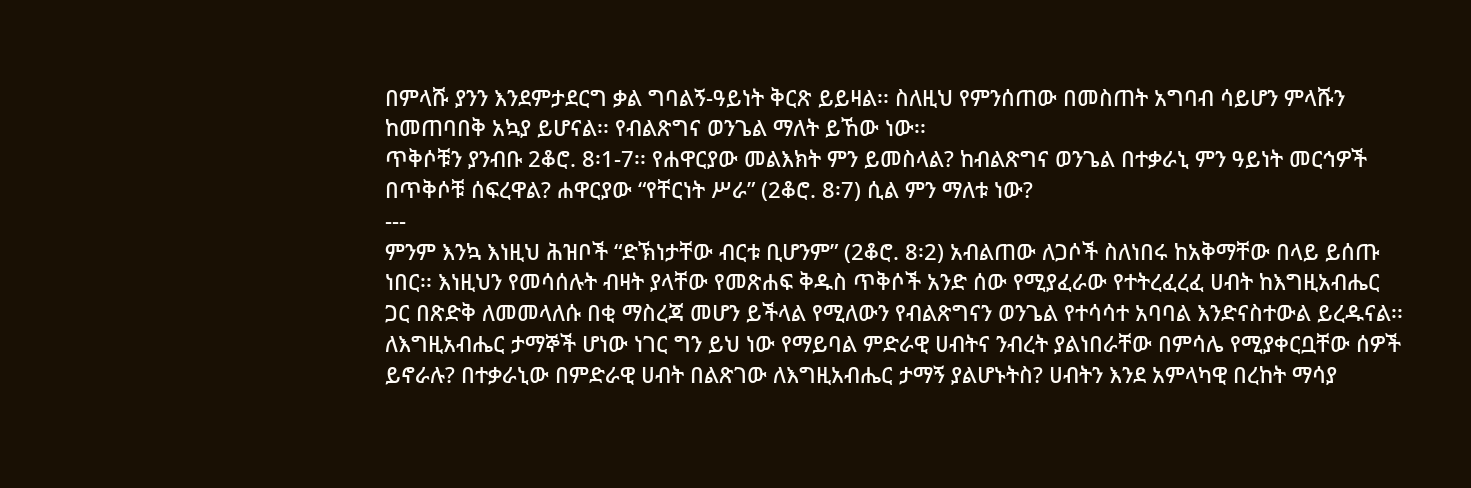በምላሹ ያንን እንደምታደርግ ቃል ግባልኝ-ዓይነት ቅርጽ ይይዛል፡፡ ስለዚህ የምንሰጠው በመስጠት አግባብ ሳይሆን ምላሹን ከመጠባበቅ አኳያ ይሆናል፡፡ የብልጽግና ወንጌል ማለት ይኸው ነው፡፡
ጥቅሶቹን ያንብቡ 2ቆሮ. 8፡1-7፡፡ የሐዋርያው መልእክት ምን ይመስላል? ከብልጽግና ወንጌል በተቃራኒ ምን ዓይነት መርኅዎች በጥቅሶቹ ሰፍረዋል? ሐዋርያው “የቸርነት ሥራ” (2ቆሮ. 8፡7) ሲል ምን ማለቱ ነው?
---
ምንም እንኳ እነዚህ ሕዝቦች “ድኽነታቸው ብርቱ ቢሆንም” (2ቆሮ. 8፡2) አብልጠው ለጋሶች ስለነበሩ ከአቅማቸው በላይ ይሰጡ ነበር፡፡ እነዚህን የመሳሰሉት ብዛት ያላቸው የመጽሐፍ ቅዱስ ጥቅሶች አንድ ሰው የሚያፈራው የተትረፈረፈ ሀብት ከእግዚአብሔር ጋር በጽድቅ ለመመላለሱ በቂ ማስረጃ መሆን ይችላል የሚለውን የብልጽግናን ወንጌል የተሳሳተ አባባል እንድናስተውል ይረዱናል፡፡
ለእግዚአብሔር ታማኞች ሆነው ነገር ግን ይህ ነው የማይባል ምድራዊ ሀብትና ንብረት ያልነበራቸው በምሳሌ የሚያቀርቧቸው ሰዎች ይኖራሉ? በተቃራኒው በምድራዊ ሀብት በልጽገው ለእግዚአብሔር ታማኝ ያልሆኑትስ? ሀብትን እንደ አምላካዊ በረከት ማሳያ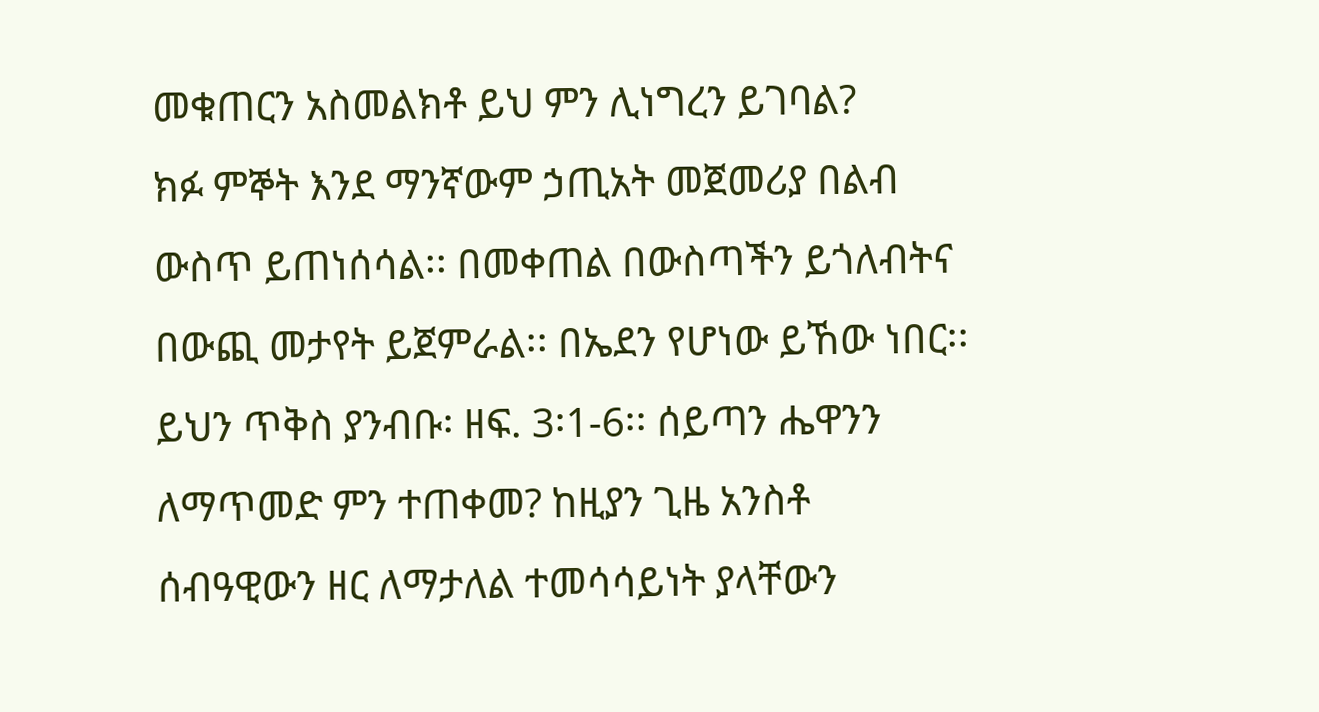መቁጠርን አስመልክቶ ይህ ምን ሊነግረን ይገባል?
ክፉ ምኞት እንደ ማንኛውም ኃጢአት መጀመሪያ በልብ ውስጥ ይጠነሰሳል፡፡ በመቀጠል በውስጣችን ይጎለብትና በውጪ መታየት ይጀምራል፡፡ በኤደን የሆነው ይኸው ነበር፡፡
ይህን ጥቅስ ያንብቡ፡ ዘፍ. 3፡1-6፡፡ ሰይጣን ሔዋንን ለማጥመድ ምን ተጠቀመ? ከዚያን ጊዜ አንስቶ ሰብዓዊውን ዘር ለማታለል ተመሳሳይነት ያላቸውን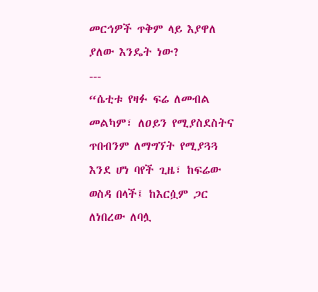መርኅዎች ጥቅም ላይ እያዋለ ያለው እንዴት ነው?
---
“ሴቲቱ የዛፉ ፍሬ ለመብል መልካም፣ ለዐይን የሚያስደስትና ጥበብንም ለማግኘት የሚያጓጓ እንደ ሆነ ባየች ጊዜ፣ ከፍሬው ወስዳ በላች፤ ከእርሷም ጋር ለነበረው ለባሏ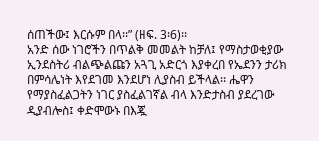ሰጠችው፤ እርሱም በላ፡፡” (ዘፍ. 3፡6)፡፡
አንድ ሰው ነገሮችን በጥልቅ መመልት ከቻለ፤ የማስታወቂያው ኢንደስትሪ ብልጭልጩን አጓጊ አድርጎ እያቀረበ የኤደንን ታሪክ በምሳሌነት እየደገመ እንደሆነ ሊያስብ ይችላል፡፡ ሔዋን የማያስፈልጋትን ነገር ያስፈልገኛል ብላ እንድታስብ ያደረገው ዲያብሎስ፤ ቀድሞውኑ በእጇ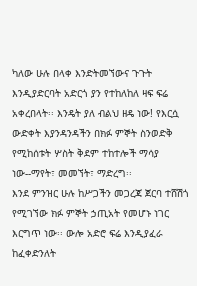ካለው ሁሉ በላቀ እንድትመኘውና ጉጉት እንዲያድርባት አድርጎ ያን የተከለከለ ዛፍ ፍሬ አቀረበላት፡፡ እንዴት ያለ ብልህ ዘዴ ነው! የእርሷ ውድቀት እያንዳንዳችን በክፉ ምኞት ስንወድቅ የሚከሰቱት ሦስት ቅደም ተከተሎች ማሳያ ነው--ማየት፣ መመኘት፣ ማድረግ፡፡
እንደ ምንዝር ሁሉ ከሥጋችን መጋረጃ ጀርባ ተሸሽጎ የሚገኘው ክፉ ምኞት ኃጢአት የመሆኑ ነገር እርግጥ ነው፡፡ ውሎ አድሮ ፍሬ እንዲያፈራ ከፈቀድንለት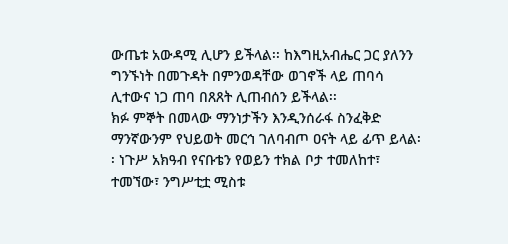ውጤቱ አውዳሚ ሊሆን ይችላል፡፡ ከእግዚአብሔር ጋር ያለንን ግንኙነት በመጉዳት በምንወዳቸው ወገኖች ላይ ጠባሳ ሊተውና ነጋ ጠባ በጸጸት ሊጠብሰን ይችላል፡፡
ክፉ ምኞት በመላው ማንነታችን እንዲንሰራፋ ስንፈቅድ ማንኛውንም የህይወት መርኅ ገለባብጦ ዐናት ላይ ፊጥ ይላል፡፡ ነጉሥ አክዓብ የናቡቴን የወይን ተክል ቦታ ተመለከተ፣ ተመኘው፣ ንግሥቲቷ ሚስቱ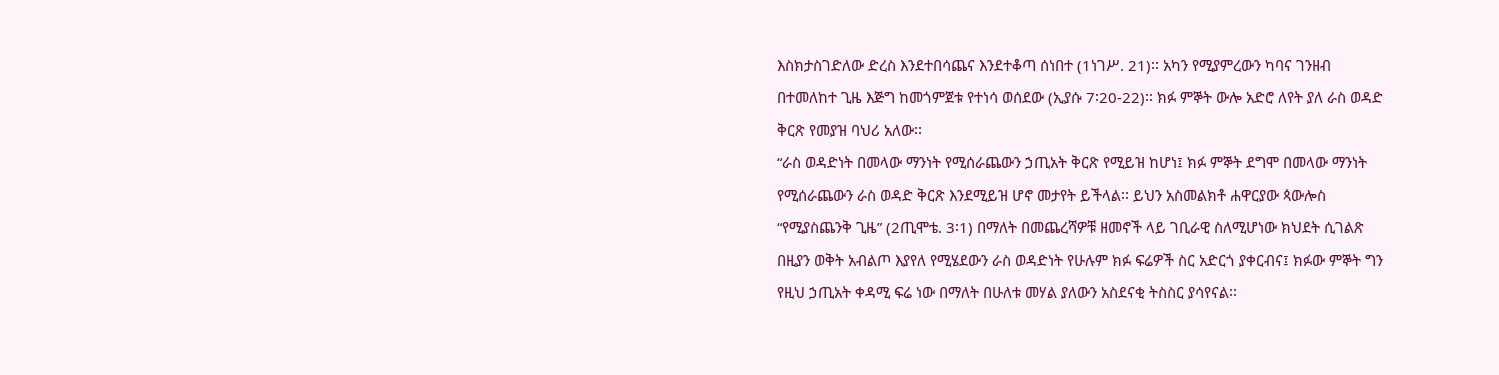እስክታስገድለው ድረስ እንደተበሳጨና እንደተቆጣ ሰነበተ (1ነገሥ. 21)፡፡ አካን የሚያምረውን ካባና ገንዘብ በተመለከተ ጊዜ እጅግ ከመጎምጀቱ የተነሳ ወሰደው (ኢያሱ 7፡20-22)፡፡ ክፉ ምኞት ውሎ አድሮ ለየት ያለ ራስ ወዳድ ቅርጽ የመያዝ ባህሪ አለው፡፡
“ራስ ወዳድነት በመላው ማንነት የሚሰራጨውን ኃጢአት ቅርጽ የሚይዝ ከሆነ፤ ክፉ ምኞት ደግሞ በመላው ማንነት የሚሰራጨውን ራስ ወዳድ ቅርጽ እንደሚይዝ ሆኖ መታየት ይችላል፡፡ ይህን አስመልክቶ ሐዋርያው ጳውሎስ “የሚያስጨንቅ ጊዜ” (2ጢሞቴ. 3፡1) በማለት በመጨረሻዎቹ ዘመኖች ላይ ገቢራዊ ስለሚሆነው ክህደት ሲገልጽ በዚያን ወቅት አብልጦ እያየለ የሚሄደውን ራስ ወዳድነት የሁሉም ክፉ ፍሬዎች ስር አድርጎ ያቀርብና፤ ክፉው ምኞት ግን የዚህ ኃጢአት ቀዳሚ ፍሬ ነው በማለት በሁለቱ መሃል ያለውን አስደናቂ ትስስር ያሳየናል፡፡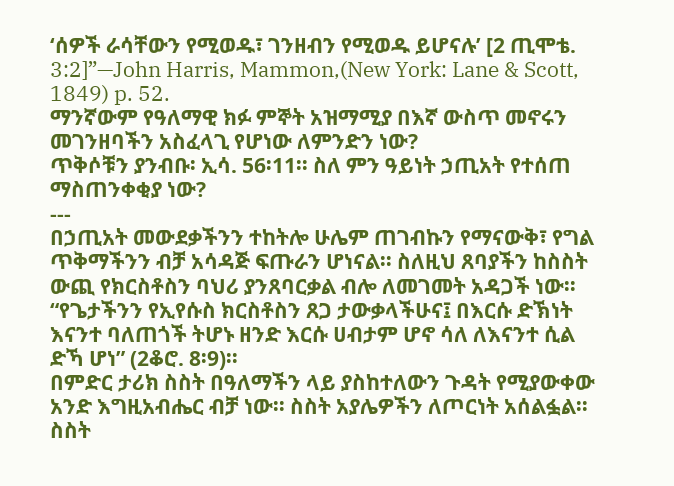‘ሰዎች ራሳቸውን የሚወዱ፣ ገንዘብን የሚወዱ ይሆናሉ’ [2 ጢሞቴ. 3:2]”—John Harris, Mammon,(New York: Lane & Scott, 1849) p. 52.
ማንኛውም የዓለማዊ ክፉ ምኞት አዝማሚያ በእኛ ውስጥ መኖሩን መገንዘባችን አስፈላጊ የሆነው ለምንድን ነው?
ጥቅሶቹን ያንብቡ፡ ኢሳ. 56፡11፡፡ ስለ ምን ዓይነት ኃጢአት የተሰጠ ማስጠንቀቂያ ነው?
---
በኃጢአት መውደቃችንን ተከትሎ ሁሌም ጠገብኩን የማናውቅ፣ የግል ጥቅማችንን ብቻ አሳዳጅ ፍጡራን ሆነናል፡፡ ስለዚህ ጸባያችን ከስስት ውጪ የክርስቶስን ባህሪ ያንጸባርቃል ብሎ ለመገመት አዳጋች ነው፡፡ “የጌታችንን የኢየሱስ ክርስቶስን ጸጋ ታውቃላችሁና፤ በእርሱ ድኽነት እናንተ ባለጠጎች ትሆኑ ዘንድ እርሱ ሀብታም ሆኖ ሳለ ለእናንተ ሲል ድኻ ሆነ” (2ቆሮ. 8፡9)፡፡
በምድር ታሪክ ስስት በዓለማችን ላይ ያስከተለውን ጉዳት የሚያውቀው አንድ እግዚአብሔር ብቻ ነው፡፡ ስስት አያሌዎችን ለጦርነት አሰልፏል፡፡ ስስት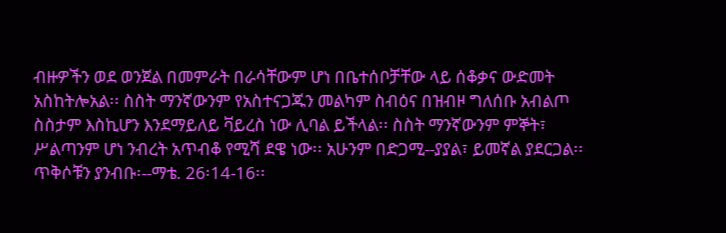ብዙዎችን ወደ ወንጀል በመምራት በራሳቸውም ሆነ በቤተሰቦቻቸው ላይ ሰቆቃና ውድመት አስከትሎአል፡፡ ስስት ማንኛውንም የአስተናጋጁን መልካም ስብዕና በዝብዞ ግለሰቡ አብልጦ ስስታም እስኪሆን እንደማይለይ ቫይረስ ነው ሊባል ይችላል፡፡ ስስት ማንኛውንም ምኞት፣ ሥልጣንም ሆነ ንብረት አጥብቆ የሚሻ ደዌ ነው፡፡ አሁንም በድጋሚ--ያያል፣ ይመኛል ያደርጋል፡፡
ጥቅሶቹን ያንብቡ፡--ማቴ. 26፡14-16፡፡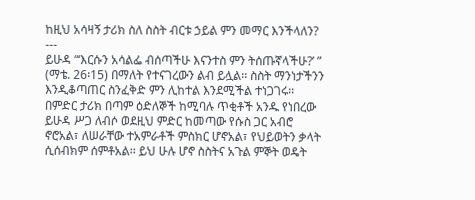ከዚህ አሳዛኝ ታሪክ ስለ ስስት ብርቱ ኃይል ምን መማር እንችላለን?
---
ይሁዳ “‘እርሱን አሳልፌ ብሰጣችሁ እናንተስ ምን ትሰጡኛላችሁ?’ ” (ማቴ. 26፡15) በማለት የተናገረውን ልብ ይሏል፡፡ ስስት ማንነታችንን እንዲቆጣጠር ስንፈቅድ ምን ሊከተል እንደሚችል ተነጋገሩ፡፡ በምድር ታሪክ በጣም ዕድለኞች ከሚባሉ ጥቂቶች አንዱ የነበረው ይሁዳ ሥጋ ለብሶ ወደዚህ ምድር ከመጣው የሱስ ጋር አብሮ ኖሮአል፣ ለሠራቸው ተአምራቶች ምስክር ሆኖአል፣ የህይወትን ቃላት ሲሰብክም ሰምቶአል፡፡ ይህ ሁሉ ሆኖ ስስትና አጉል ምኞት ወዴት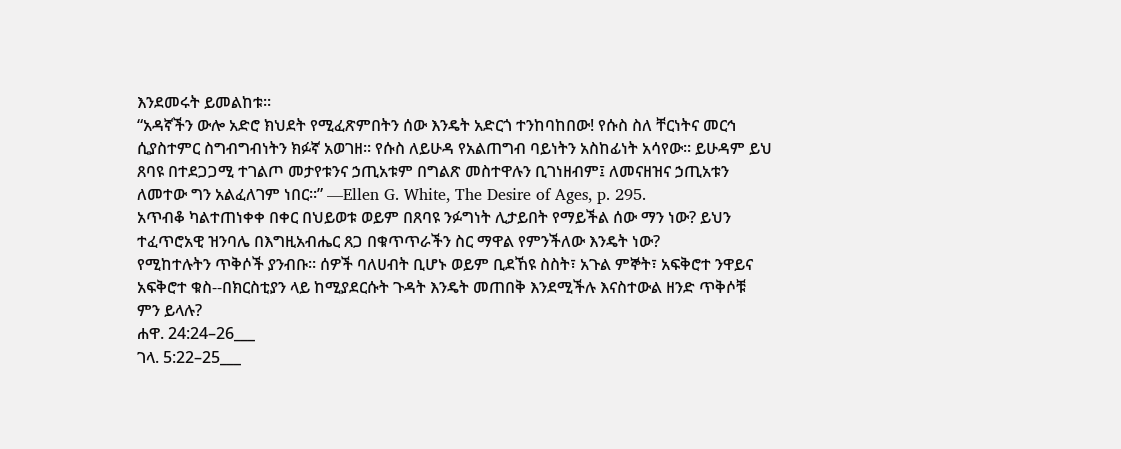እንደመሩት ይመልከቱ፡፡
“አዳኛችን ውሎ አድሮ ክህደት የሚፈጽምበትን ሰው እንዴት አድርጎ ተንከባከበው! የሱስ ስለ ቸርነትና መርኅ ሲያስተምር ስግብግብነትን ክፉኛ አወገዘ፡፡ የሱስ ለይሁዳ የአልጠግብ ባይነትን አስከፊነት አሳየው፡፡ ይሁዳም ይህ ጸባዩ በተደጋጋሚ ተገልጦ መታየቱንና ኃጢአቱም በግልጽ መስተዋሉን ቢገነዘብም፤ ለመናዘዝና ኃጢአቱን ለመተው ግን አልፈለገም ነበር፡፡” —Ellen G. White, The Desire of Ages, p. 295.
አጥብቆ ካልተጠነቀቀ በቀር በህይወቱ ወይም በጸባዩ ንፉግነት ሊታይበት የማይችል ሰው ማን ነው? ይህን ተፈጥሮአዊ ዝንባሌ በእግዚአብሔር ጸጋ በቁጥጥራችን ስር ማዋል የምንችለው እንዴት ነው?
የሚከተሉትን ጥቅሶች ያንብቡ፡፡ ሰዎች ባለሀብት ቢሆኑ ወይም ቢደኸዩ ስስት፣ አጉል ምኞት፣ አፍቅሮተ ንዋይና አፍቅሮተ ቁስ--በክርስቲያን ላይ ከሚያደርሱት ጉዳት እንዴት መጠበቅ እንደሚችሉ እናስተውል ዘንድ ጥቅሶቹ ምን ይላሉ?
ሐዋ. 24:24–26___
ገላ. 5:22–25___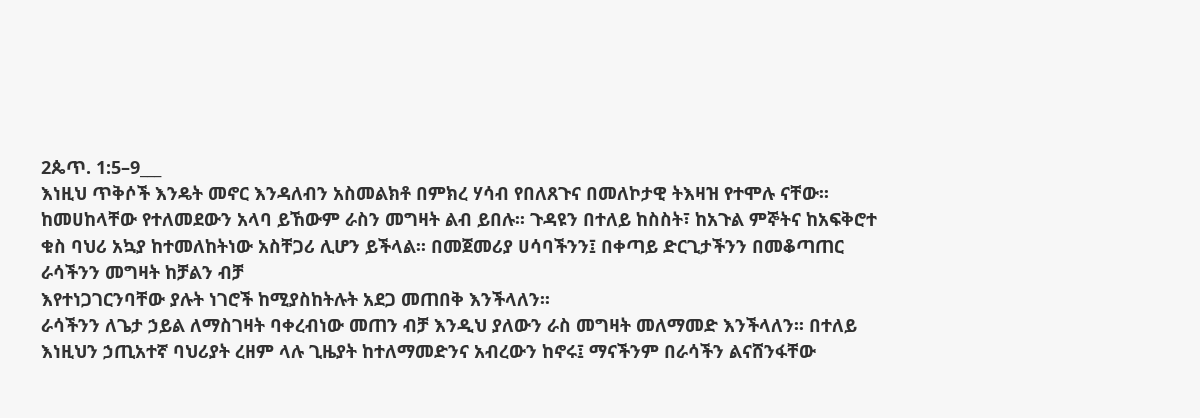2ጴጥ. 1:5–9___
እነዚህ ጥቅሶች እንዴት መኖር እንዳለብን አስመልክቶ በምክረ ሃሳብ የበለጸጉና በመለኮታዊ ትእዛዝ የተሞሉ ናቸው፡፡ ከመሀከላቸው የተለመደውን አላባ ይኸውም ራስን መግዛት ልብ ይበሉ፡፡ ጉዳዩን በተለይ ከስስት፣ ከአጉል ምኞትና ከአፍቅሮተ ቁስ ባህሪ አኳያ ከተመለከትነው አስቸጋሪ ሊሆን ይችላል፡፡ በመጀመሪያ ሀሳባችንን፤ በቀጣይ ድርጊታችንን በመቆጣጠር ራሳችንን መግዛት ከቻልን ብቻ
እየተነጋገርንባቸው ያሉት ነገሮች ከሚያስከትሉት አደጋ መጠበቅ እንችላለን፡፡
ራሳችንን ለጌታ ኃይል ለማስገዛት ባቀረብነው መጠን ብቻ እንዲህ ያለውን ራስ መግዛት መለማመድ እንችላለን፡፡ በተለይ እነዚህን ኃጢአተኛ ባህሪያት ረዘም ላሉ ጊዜያት ከተለማመድንና አብረውን ከኖሩ፤ ማናችንም በራሳችን ልናሸንፋቸው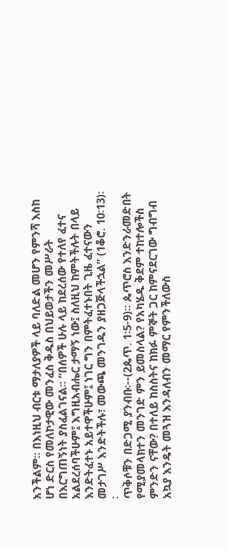አንችልም፡፡ በእነዚህ ብርቱ ማታለያዎች ላይ ባለድል መሆን የምንሻ እስከ ሆነ ድርስ የመለኮታዊው መንፈስ ቅዱስ በህይወታችን መሥራት በእርግጠኝነት ያስፈልገናል፡፡ “በሰዎች ሁሉ ላይ ከደረሰው የተለየ ፈተና አልደረሰባችሁም፤ እግዚአብሔር ታማኝ ነው፤ ስለዚህ ከምትችሉት በላይ እንድትፈተኑ አይተዋችሁም፤ ነገር ግን በምትፈተኑበት ጊዜ ፈተናውን መታገሥ እንድትችሉ፣ መውጫ መንገዱን ያዘጋጅላችኋል” (1ቆሮ. 10፡13)፡፡
ጥቅሶቹን በድጋሚ ያንብቡ፡--(2ጴጥ. 1፡5-9)፡፡ ጴጥሮስ እንድንራመድበት የሚያመላክተን መንገድ ምን ይመስላል? የአካሄዱ ቅደም ተከተሎችስ ምንድን ናቸው? በተለይ ከስስትና ከክፉ ምኞት ጋር ከምናደርገው ግብግብ አኳያ እንዴት መጓዝ እንዳለብን መማር የምንችለውስ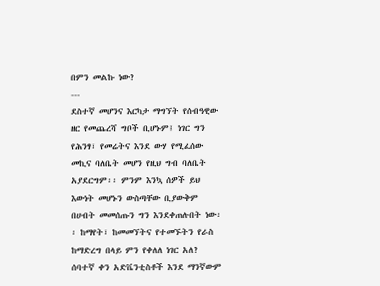በምን መልኩ ነው?
---
ደስተኛ መሆንና እርካታ ማግኘት የሰብዓዊው ዘር የመጨረሻ ግቦች ቢሆኑም፤ ነገር ግን የሕንፃ፣ የመሬትና እንደ ውሃ የሚፈሰው መኪና ባለቤት መሆን የዚህ ግብ ባለቤት አያደርግም፡፡ ምንም እንኳ ሰዎች ይህ እውነት መሆኑን ውስጣቸው ቢያውቅም በሀብት መመሰጡን ግን እንደቀጠሉበት ነው፡፡ ከማየት፣ ከመመኘትና የተመኙትን የራስ ከማድረግ በላይ ምን የቀለለ ነገር አለ? ሰባተኛ ቀን አድቬንቲስቶች እንደ ማንኛውም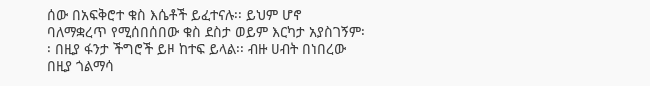ሰው በአፍቅሮተ ቁስ እሴቶች ይፈተናሉ፡፡ ይህም ሆኖ ባለማቋረጥ የሚሰበሰበው ቁስ ደስታ ወይም እርካታ አያስገኝም፡፡ በዚያ ፋንታ ችግሮች ይዞ ከተፍ ይላል፡፡ ብዙ ሀብት በነበረው በዚያ ጎልማሳ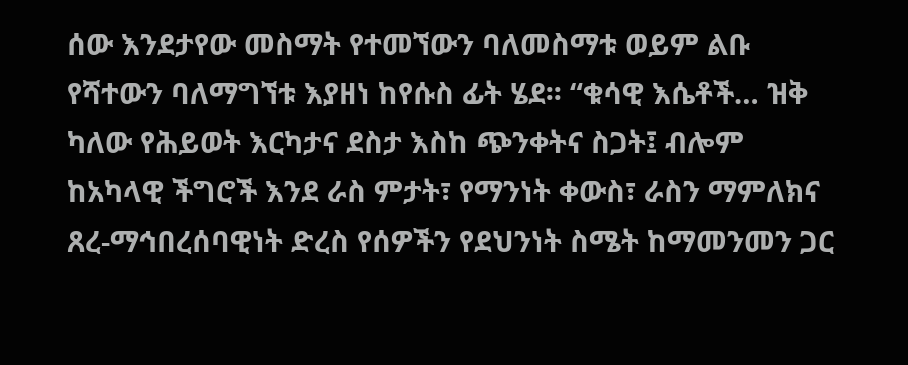ሰው እንደታየው መስማት የተመኘውን ባለመስማቱ ወይም ልቡ የሻተውን ባለማግኘቱ እያዘነ ከየሱስ ፊት ሄደ፡፡ “ቁሳዊ እሴቶች… ዝቅ ካለው የሕይወት እርካታና ደስታ እስከ ጭንቀትና ስጋት፤ ብሎም ከአካላዊ ችግሮች እንደ ራስ ምታት፣ የማንነት ቀውስ፣ ራስን ማምለክና ጸረ-ማኅበረሰባዊነት ድረስ የሰዎችን የደህንነት ስሜት ከማመንመን ጋር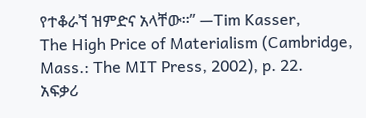የተቆራኘ ዝምድና አላቸው፡፡” —Tim Kasser,
The High Price of Materialism (Cambridge, Mass.: The MIT Press, 2002), p. 22.
አፍቃሪ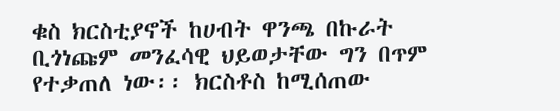ቁስ ክርስቲያኖች ከሀብት ዋንጫ በኩራት ቢጎነጩም መንፈሳዊ ህይወታቸው ግን በጥም የተቃጠለ ነው፡፡ ክርስቶስ ከሚሰጠው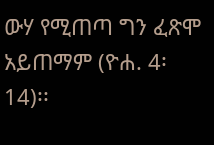ውሃ የሚጠጣ ግን ፈጽሞ አይጠማም (ዮሐ. 4፡14)፡፡